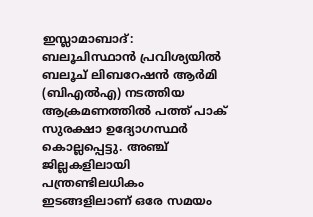ഇസ്ലാമാബാദ്: ബലൂചിസ്ഥാൻ പ്രവിശ്യയിൽ ബലൂച് ലിബറേഷൻ ആർമി (ബിഎൽഎ) നടത്തിയ ആക്രമണത്തിൽ പത്ത് പാക് സുരക്ഷാ ഉദ്യോഗസ്ഥർ കൊല്ലപ്പെട്ടു. അഞ്ച് ജില്ലകളിലായി പന്ത്രണ്ടിലധികം ഇടങ്ങളിലാണ് ഒരേ സമയം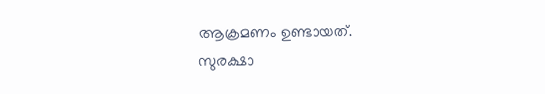ആക്രമണം ഉണ്ടായത്.
സുരക്ഷാ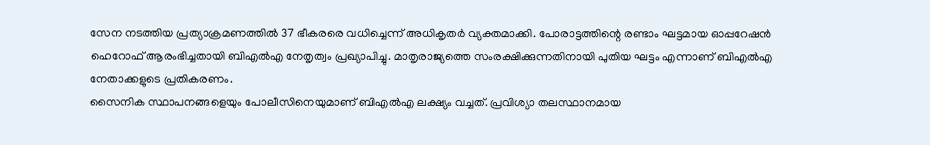സേന നടത്തിയ പ്രത്യാക്രമണത്തിൽ 37 ഭീകരരെ വധിച്ചെന്ന് അധികൃതർ വ്യക്തമാക്കി. പോരാട്ടത്തിന്റെ രണ്ടാം ഘട്ടമായ ഓപ്പറേഷൻ ഹെറോഫ് ആരംഭിച്ചതായി ബിഎൽഎ നേതൃത്വം പ്രഖ്യാപിച്ചു. മാതൃരാജ്യത്തെ സംരക്ഷിക്കുന്നതിനായി പുതിയ ഘട്ടം എന്നാണ് ബിഎൽഎ നേതാക്കളുടെ പ്രതികരണം.
സൈനിക സ്ഥാപനങ്ങളെയും പോലീസിനെയുമാണ് ബിഎൽഎ ലക്ഷ്യം വച്ചത്. പ്രവിശ്യാ തലസ്ഥാനമായ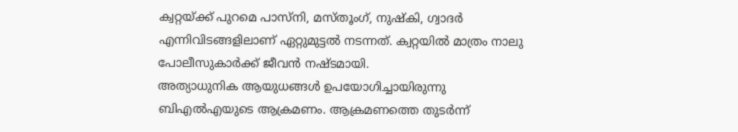ക്വറ്റയ്ക്ക് പുറമെ പാസ്നി, മസ്തൂംഗ്, നുഷ്കി, ഗ്വാദർ എന്നിവിടങ്ങളിലാണ് ഏറ്റുമുട്ടൽ നടന്നത്. ക്വറ്റയിൽ മാത്രം നാലു പോലീസുകാർക്ക് ജീവൻ നഷ്ടമായി.
അത്യാധുനിക ആയുധങ്ങൾ ഉപയോഗിച്ചായിരുന്നു ബിഎൽഎയുടെ ആക്രമണം. ആക്രമണത്തെ തുടർന്ന്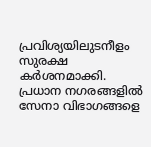പ്രവിശ്യയിലുടനീളം സുരക്ഷ കർശനമാക്കി. പ്രധാന നഗരങ്ങളിൽ സേനാ വിഭാഗങ്ങളെ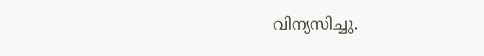വിന്യസിച്ചു.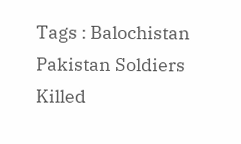Tags : Balochistan Pakistan Soldiers Killed